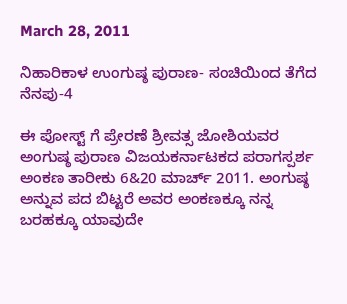March 28, 2011

ನಿಹಾರಿಕಾಳ ಉಂಗುಷ್ಠ ಪುರಾಣ- ಸಂಚಿಯಿಂದ ತೆಗೆದ ನೆನಪು-4

ಈ ಪೋಸ್ಟ್ ಗೆ ಪ್ರೇರಣೆ ಶ್ರೀವತ್ಸ ಜೋಶಿಯವರ ಅಂಗುಷ್ಠ ಪುರಾಣ ವಿಜಯಕರ್ನಾಟಕದ ಪರಾಗಸ್ಪರ್ಶ ಅಂಕಣ ತಾರೀಕು 6&20 ಮಾರ್ಚ್ 2011. ಅಂಗುಷ್ಠ ಅನ್ನುವ ಪದ ಬಿಟ್ಟರೆ ಅವರ ಅಂಕಣಕ್ಕೂ ನನ್ನ ಬರಹಕ್ಕೂ ಯಾವುದೇ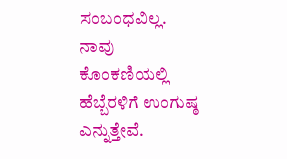ಸಂಬಂಧವಿಲ್ಲ. ನಾವು ಕೊಂಕಣಿಯಲ್ಲಿ ಹೆಬ್ಬೆರಳಿಗೆ ಉಂಗುಷ್ಠ ಎನ್ನುತ್ತೇವೆ.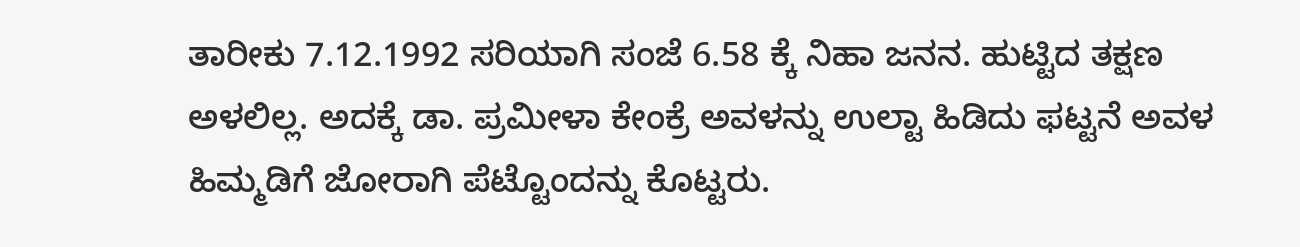ತಾರೀಕು 7.12.1992 ಸರಿಯಾಗಿ ಸಂಜೆ 6.58 ಕ್ಕೆ ನಿಹಾ ಜನನ. ಹುಟ್ಟಿದ ತಕ್ಷಣ ಅಳಲಿಲ್ಲ. ಅದಕ್ಕೆ ಡಾ. ಪ್ರಮೀಳಾ ಕೇಂಕ್ರೆ ಅವಳನ್ನು ಉಲ್ಟಾ ಹಿಡಿದು ಫಟ್ಟನೆ ಅವಳ ಹಿಮ್ಮಡಿಗೆ ಜೋರಾಗಿ ಪೆಟ್ಟೊಂದನ್ನು ಕೊಟ್ಟರು.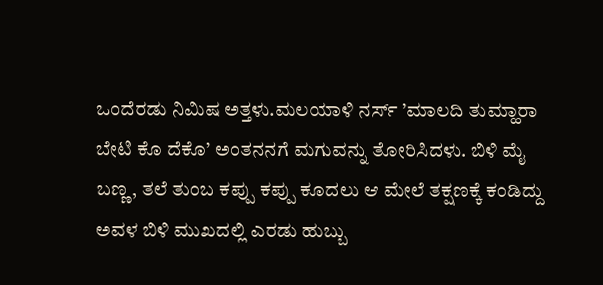ಒಂದೆರಡು ನಿಮಿಷ ಅತ್ತಳು.ಮಲಯಾಳಿ ನರ್ಸ್ ’ಮಾಲದಿ ತುಮ್ಹಾರಾ ಬೇಟಿ ಕೊ ದೆಕೊ’ ಅಂತನನಗೆ ಮಗುವನ್ನು ತೋರಿಸಿದಳು. ಬಿಳಿ ಮೈ ಬಣ್ಣ, ತಲೆ ತುಂಬ ಕಪ್ಪು ಕಪ್ಪು ಕೂದಲು ಆ ಮೇಲೆ ತಕ್ಷಣಕ್ಕೆ ಕಂಡಿದ್ದು ಅವಳ ಬಿಳಿ ಮುಖದಲ್ಲಿ ಎರಡು ಹುಬ್ಬು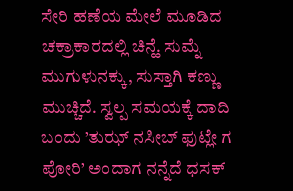ಸೇರಿ ಹಣೆಯ ಮೇಲೆ ಮೂಡಿದ ಚಕ್ರಾಕಾರದಲ್ಲಿ ಚಿನ್ಹೆ. ಸುಮ್ನೆ ಮುಗುಳುನಕ್ಕು, ಸುಸ್ತಾಗಿ ಕಣ್ಣು ಮುಚ್ಚಿದೆ. ಸ್ವಲ್ಪ ಸಮಯಕ್ಕೆ ದಾದಿ ಬಂದು ’ತುಝ್ ನಸೀಬ್ ಫುಟ್ಲೇ ಗ ಪೋರಿ’ ಅಂದಾಗ ನನ್ನೆದೆ ಧಸಕ್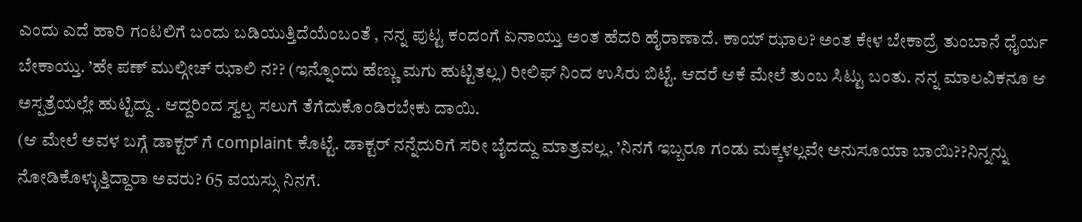ಎಂದು ಎದೆ ಹಾರಿ ಗಂಟಲಿಗೆ ಬಂದು ಬಡಿಯುತ್ತಿದೆಯೆಂಬಂತೆ , ನನ್ನ ಪುಟ್ಟ ಕಂದಂಗೆ ಏನಾಯ್ತು ಅಂತ ಹೆದರಿ ಹೈರಾಣಾದೆ. ಕಾಯ್ ಝಾಲ? ಅಂತ ಕೇಳ ಬೇಕಾದ್ರೆ ತುಂಬಾನೆ ಧೈರ್ಯ ಬೇಕಾಯ್ತು. ’ಹೇ ಪಣ್ ಮುಲ್ಗೀಚ್ ಝಾಲಿ ನ?? (ಇನ್ನೊಂದು ಹೆಣ್ಣು ಮಗು ಹುಟ್ಟಿತಲ್ಲ) ರೀಲಿಫ್ ನಿಂದ ಉಸಿರು ಬಿಟ್ಟೆ. ಆದರೆ ಆಕೆ ಮೇಲೆ ತುಂಬ ಸಿಟ್ಟು ಬಂತು. ನನ್ನ ಮಾಲವಿಕನೂ ಆ ಅಸ್ಪತ್ರೆಯಲ್ಲೇ ಹುಟ್ಟಿದ್ದು . ಆದ್ದರಿಂದ ಸ್ವಲ್ಪ ಸಲುಗೆ ತೆಗೆದುಕೊಂಡಿರಬೇಕು ದಾಯಿ.
(ಆ ಮೇಲೆ ಅವಳ ಬಗ್ಗೆ ಡಾಕ್ಟರ್ ಗೆ complaint ಕೊಟ್ಟೆ. ಡಾಕ್ಟರ್ ನನ್ನೆದುರಿಗೆ ಸರೀ ಬೈದದ್ದು ಮಾತ್ರವಲ್ಲ, ’ನಿನಗೆ ಇಬ್ಬರೂ ಗಂಡು ಮಕ್ಕಳಲ್ಲವೇ ಅನುಸೂಯಾ ಬಾಯಿ??ನಿನ್ನನ್ನು ನೋಡಿಕೊಳ್ಳುತ್ತಿದ್ದಾರಾ ಅವರು? 65 ವಯಸ್ಸು ನಿನಗೆ.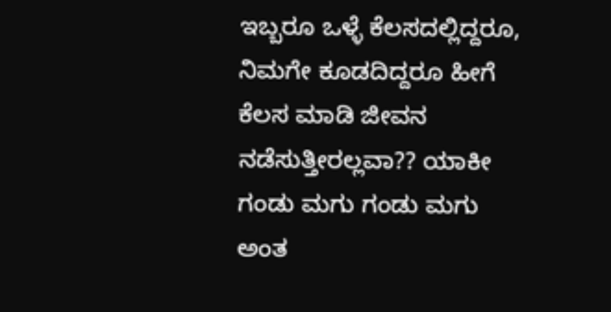ಇಬ್ಬರೂ ಒಳ್ಳೆ ಕೆಲಸದಲ್ಲಿದ್ದರೂ, ನಿಮಗೇ ಕೂಡದಿದ್ದರೂ ಹೀಗೆ ಕೆಲಸ ಮಾಡಿ ಜೀವನ ನಡೆಸುತ್ತೀರಲ್ಲವಾ?? ಯಾಕೀ ಗಂಡು ಮಗು ಗಂಡು ಮಗು ಅಂತ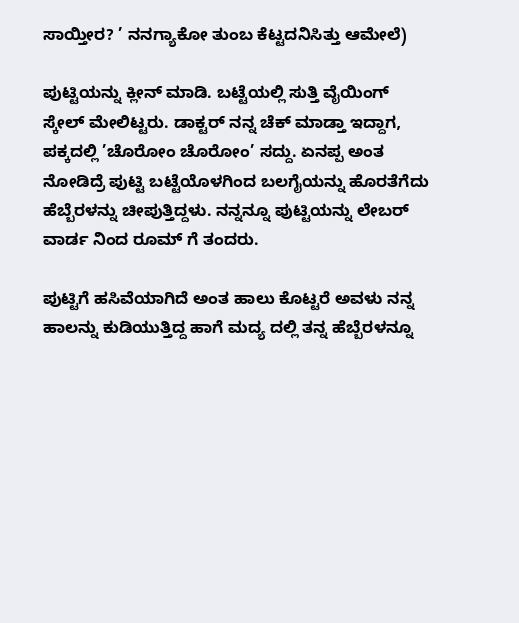ಸಾಯ್ತೀರ? ’ ನನಗ್ಯಾಕೋ ತುಂಬ ಕೆಟ್ಟದನಿಸಿತ್ತು ಆಮೇಲೆ)

ಪುಟ್ಟಿಯನ್ನು ಕ್ಲೀನ್ ಮಾಡಿ. ಬಟ್ಟೆಯಲ್ಲಿ ಸುತ್ತಿ ವೈಯಿಂಗ್ ಸ್ಕೇಲ್ ಮೇಲಿಟ್ಟರು. ಡಾಕ್ಟರ್ ನನ್ನ ಚೆಕ್ ಮಾಡ್ತಾ ಇದ್ದಾಗ, ಪಕ್ಕದಲ್ಲಿ ’ಚೊರೋಂ ಚೊರೋಂ’ ಸದ್ದು. ಏನಪ್ಪ ಅಂತ ನೋಡಿದ್ರೆ ಪುಟ್ಟಿ ಬಟ್ಟೆಯೊಳಗಿಂದ ಬಲಗೈಯನ್ನು ಹೊರತೆಗೆದು ಹೆಬ್ಬೆರಳನ್ನು ಚೀಪುತ್ತಿದ್ದಳು. ನನ್ನನ್ನೂ ಪುಟ್ಟಿಯನ್ನು ಲೇಬರ್ ವಾರ್ಡ ನಿಂದ ರೂಮ್ ಗೆ ತಂದರು.

ಪುಟ್ಟಿಗೆ ಹಸಿವೆಯಾಗಿದೆ ಅಂತ ಹಾಲು ಕೊಟ್ಟರೆ ಅವಳು ನನ್ನ ಹಾಲನ್ನು ಕುಡಿಯುತ್ತಿದ್ದ ಹಾಗೆ ಮದ್ಯ ದಲ್ಲಿ ತನ್ನ ಹೆಬ್ಬೆರಳನ್ನೂ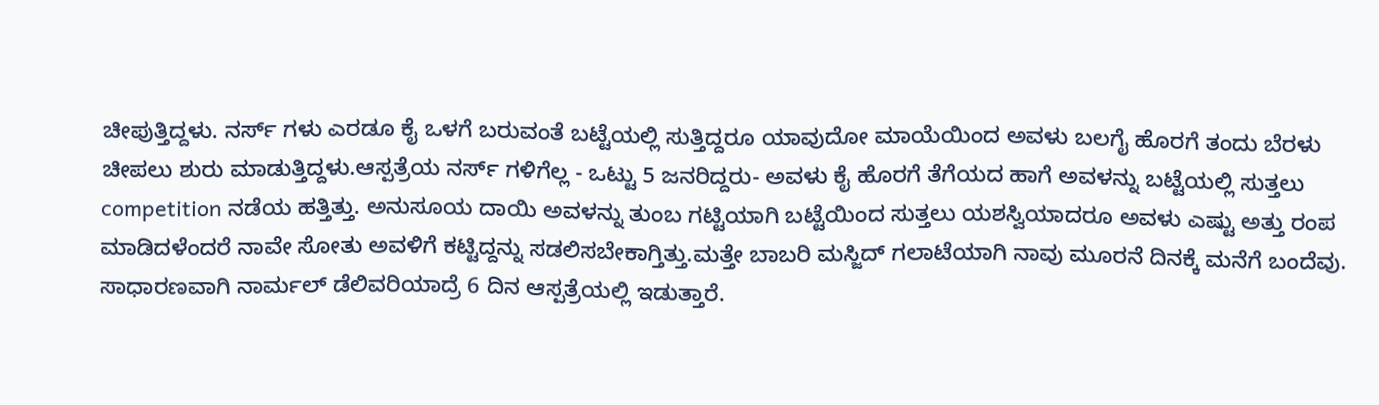ಚೀಪುತ್ತಿದ್ದಳು. ನರ್ಸ್ ಗಳು ಎರಡೂ ಕೈ ಒಳಗೆ ಬರುವಂತೆ ಬಟ್ಟೆಯಲ್ಲಿ ಸುತ್ತಿದ್ದರೂ ಯಾವುದೋ ಮಾಯೆಯಿಂದ ಅವಳು ಬಲಗೈ ಹೊರಗೆ ತಂದು ಬೆರಳು ಚೀಪಲು ಶುರು ಮಾಡುತ್ತಿದ್ದಳು.ಆಸ್ಪತ್ರೆಯ ನರ್ಸ್ ಗಳಿಗೆಲ್ಲ - ಒಟ್ಟು 5 ಜನರಿದ್ದರು- ಅವಳು ಕೈ ಹೊರಗೆ ತೆಗೆಯದ ಹಾಗೆ ಅವಳನ್ನು ಬಟ್ಟೆಯಲ್ಲಿ ಸುತ್ತಲು competition ನಡೆಯ ಹತ್ತಿತ್ತು. ಅನುಸೂಯ ದಾಯಿ ಅವಳನ್ನು ತುಂಬ ಗಟ್ಟಿಯಾಗಿ ಬಟ್ಟೆಯಿಂದ ಸುತ್ತಲು ಯಶಸ್ವಿಯಾದರೂ ಅವಳು ಎಷ್ಟು ಅತ್ತು ರಂಪ ಮಾಡಿದಳೆಂದರೆ ನಾವೇ ಸೋತು ಅವಳಿಗೆ ಕಟ್ಟಿದ್ದನ್ನು ಸಡಲಿಸಬೇಕಾಗ್ತಿತ್ತು.ಮತ್ತೇ ಬಾಬರಿ ಮಸ್ಜಿದ್ ಗಲಾಟೆಯಾಗಿ ನಾವು ಮೂರನೆ ದಿನಕ್ಕೆ ಮನೆಗೆ ಬಂದೆವು. ಸಾಧಾರಣವಾಗಿ ನಾರ್ಮಲ್ ಡೆಲಿವರಿಯಾದ್ರೆ 6 ದಿನ ಆಸ್ಪತ್ರೆಯಲ್ಲಿ ಇಡುತ್ತಾರೆ.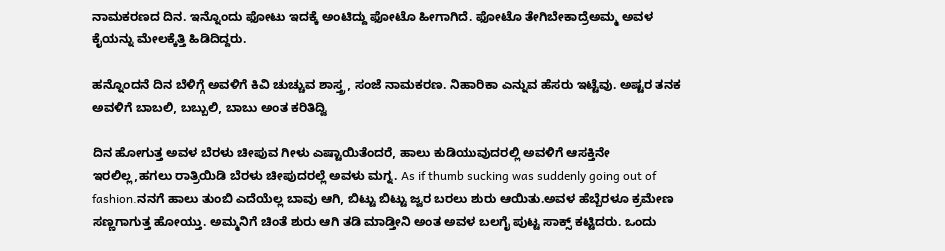ನಾಮಕರಣದ ದಿನ. ಇನ್ನೊಂದು ಫೋಟು ಇದಕ್ಕೆ ಅಂಟಿದ್ದು ಫೋಟೊ ಹೀಗಾಗಿದೆ. ಫೋಟೊ ತೇಗಿಬೇಕಾದ್ರೆಅಮ್ಮ ಅವಳ ಕೈಯನ್ನು ಮೇಲಕ್ಕೆತ್ತಿ ಹಿಡಿದಿದ್ದರು.

ಹನ್ನೊಂದನೆ ದಿನ ಬೆಳಿಗ್ಗೆ ಅವಳಿಗೆ ಕಿವಿ ಚುಚ್ಚುವ ಶಾಸ್ತ್ರ, ಸಂಜೆ ನಾಮಕರಣ. ನಿಹಾರಿಕಾ ಎನ್ನುವ ಹೆಸರು ಇಟ್ಟೆವು. ಅಷ್ಟರ ತನಕ ಅವಳಿಗೆ ಬಾಬಲಿ, ಬಬ್ಬುಲಿ, ಬಾಬು ಅಂತ ಕರಿತಿದ್ವಿ

ದಿನ ಹೋಗುತ್ತ ಅವಳ ಬೆರಳು ಚೀಪುವ ಗೀಳು ಎಷ್ಟಾಯಿತೆಂದರೆ, ಹಾಲು ಕುಡಿಯುವುದರಲ್ಲಿ ಅವಳಿಗೆ ಆಸಕ್ತಿನೇ ಇರಲಿಲ್ಲ,ಹಗಲು ರಾತ್ರಿಯಿಡಿ ಬೆರಳು ಚೀಪುದರಲ್ಲೆ ಅವಳು ಮಗ್ನ. As if thumb sucking was suddenly going out of fashion.ನನಗೆ ಹಾಲು ತುಂಬಿ ಎದೆಯೆಲ್ಲ ಬಾವು ಆಗಿ, ಬಿಟ್ಟು ಬಿಟ್ಟು ಜ್ವರ ಬರಲು ಶುರು ಆಯಿತು.ಅವಳ ಹೆಬ್ಬೆರಳೂ ಕ್ರಮೇಣ ಸಣ್ಣಗಾಗುತ್ತ ಹೋಯ್ತು. ಅಮ್ಮನಿಗೆ ಚಿಂತೆ ಶುರು ಆಗಿ ತಡಿ ಮಾಡ್ತೀನಿ ಅಂತ ಅವಳ ಬಲಗೈ ಪುಟ್ಟ ಸಾಕ್ಸ್ ಕಟ್ಟಿದರು. ಒಂದು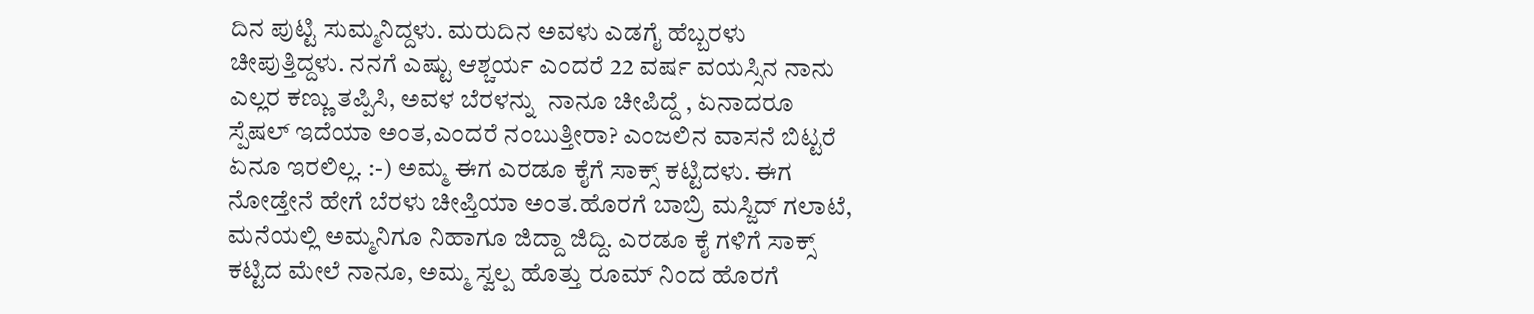ದಿನ ಪುಟ್ಟಿ ಸುಮ್ಮನಿದ್ದಳು. ಮರುದಿನ ಅವಳು ಎಡಗೈ ಹೆಬ್ಬರಳು ಚೀಪುತ್ತಿದ್ದಳು. ನನಗೆ ಎಷ್ಟು ಆಶ್ಚರ್ಯ ಎಂದರೆ 22 ವರ್ಷ ವಯಸ್ಸಿನ ನಾನು ಎಲ್ಲರ ಕಣ್ಣು ತಪ್ಪಿಸಿ, ಅವಳ ಬೆರಳನ್ನು  ನಾನೂ ಚೀಪಿದ್ದೆ , ಏನಾದರೂ ಸ್ಪೆಷಲ್ ಇದೆಯಾ ಅಂತ,ಎಂದರೆ ನಂಬುತ್ತೀರಾ? ಎಂಜಲಿನ ವಾಸನೆ ಬಿಟ್ಟರೆ ಏನೂ ಇರಲಿಲ್ಲ. :-) ಅಮ್ಮ ಈಗ ಎರಡೂ ಕೈಗೆ ಸಾಕ್ಸ್ ಕಟ್ಟಿದಳು. ಈಗ ನೋಡ್ತೇನೆ ಹೇಗೆ ಬೆರಳು ಚೀಪ್ತಿಯಾ ಅಂತ.ಹೊರಗೆ ಬಾಬ್ರಿ ಮಸ್ಜಿದ್ ಗಲಾಟೆ, ಮನೆಯಲ್ಲಿ ಅಮ್ಮನಿಗೂ ನಿಹಾಗೂ ಜಿದ್ದಾ ಜಿದ್ದಿ. ಎರಡೂ ಕೈ ಗಳಿಗೆ ಸಾಕ್ಸ್ ಕಟ್ಟಿದ ಮೇಲೆ ನಾನೂ, ಅಮ್ಮ ಸ್ವಲ್ಪ ಹೊತ್ತು ರೂಮ್ ನಿಂದ ಹೊರಗೆ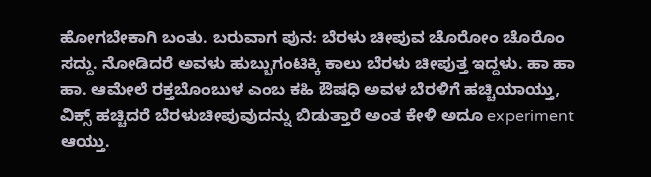ಹೋಗಬೇಕಾಗಿ ಬಂತು. ಬರುವಾಗ ಪುನ: ಬೆರಳು ಚೀಪುವ ಚೊರೋಂ ಚೊರೊಂ ಸದ್ದು. ನೋಡಿದರೆ ಅವಳು ಹುಬ್ಬುಗಂಟಿಕ್ಕಿ ಕಾಲು ಬೆರಳು ಚೀಪುತ್ತ ಇದ್ದಳು. ಹಾ ಹಾ ಹಾ. ಆಮೇಲೆ ರಕ್ತಬೊಂಬುಳ ಎಂಬ ಕಹಿ ಔಷಧಿ ಅವಳ ಬೆರಳಿಗೆ ಹಚ್ಚಿಯಾಯ್ತು, ವಿಕ್ಸ್ ಹಚ್ಚಿದರೆ ಬೆರಳುಚೀಪುವುದನ್ನು ಬಿಡುತ್ತಾರೆ ಅಂತ ಕೇಳಿ ಅದೂ experiment ಆಯ್ತು.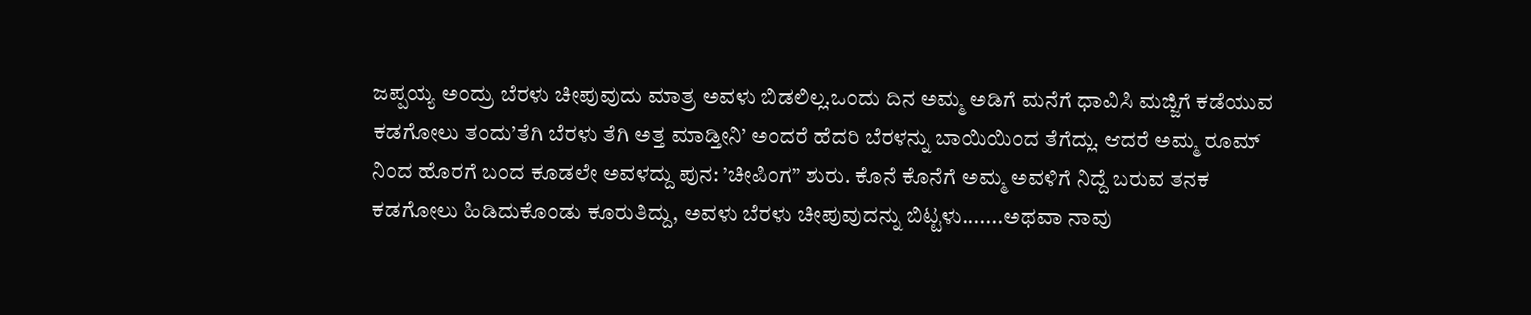ಜಪ್ಪಯ್ಯ ಅಂದ್ರು ಬೆರಳು ಚೀಪುವುದು ಮಾತ್ರ ಅವಳು ಬಿಡಲಿಲ್ಲ.ಒಂದು ದಿನ ಅಮ್ಮ ಅಡಿಗೆ ಮನೆಗೆ ಧಾವಿಸಿ ಮಜ್ಜಿಗೆ ಕಡೆಯುವ ಕಡಗೋಲು ತಂದು’ತೆಗಿ ಬೆರಳು ತೆಗಿ ಅತ್ತ ಮಾಡ್ತೀನಿ’ ಅಂದರೆ ಹೆದರಿ ಬೆರಳನ್ನು ಬಾಯಿಯಿಂದ ತೆಗೆದ್ಲು. ಆದರೆ ಅಮ್ಮ ರೂಮ್ ನಿಂದ ಹೊರಗೆ ಬಂದ ಕೂಡಲೇ ಅವಳದ್ದು ಪುನ: ’ಚೀಪಿಂಗ” ಶುರು. ಕೊನೆ ಕೊನೆಗೆ ಅಮ್ಮ ಅವಳಿಗೆ ನಿದ್ದೆ ಬರುವ ತನಕ ಕಡಗೋಲು ಹಿಡಿದುಕೊಂಡು ಕೂರುತಿದ್ದು, ಅವಳು ಬೆರಳು ಚೀಪುವುದನ್ನು ಬಿಟ್ಟಳು.......ಅಥವಾ ನಾವು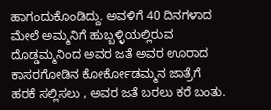ಹಾಗಂದುಕೊಂಡಿದ್ದು. ಅವಳಿಗೆ 40 ದಿನಗಳಾದ ಮೇಲೆ ಅಮ್ಮನಿಗೆ ಹುಬ್ಬಳ್ಳಿಯಲ್ಲಿರುವ ದೊಡ್ಡಮ್ಮನಿಂದ ಅವರ ಜತೆ ಅವರ ಊರಾದ ಕಾಸರಗೋಡಿನ ಕೋರ್ಕೋಡಮ್ಮನ ಜಾತ್ರೆಗೆ ಹರಕೆ ಸಲ್ಲಿಸಲು , ಅವರ ಜತೆ ಬರಲು ಕರೆ ಬಂತು.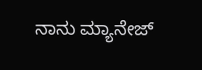ನಾನು ಮ್ಯಾನೇಜ್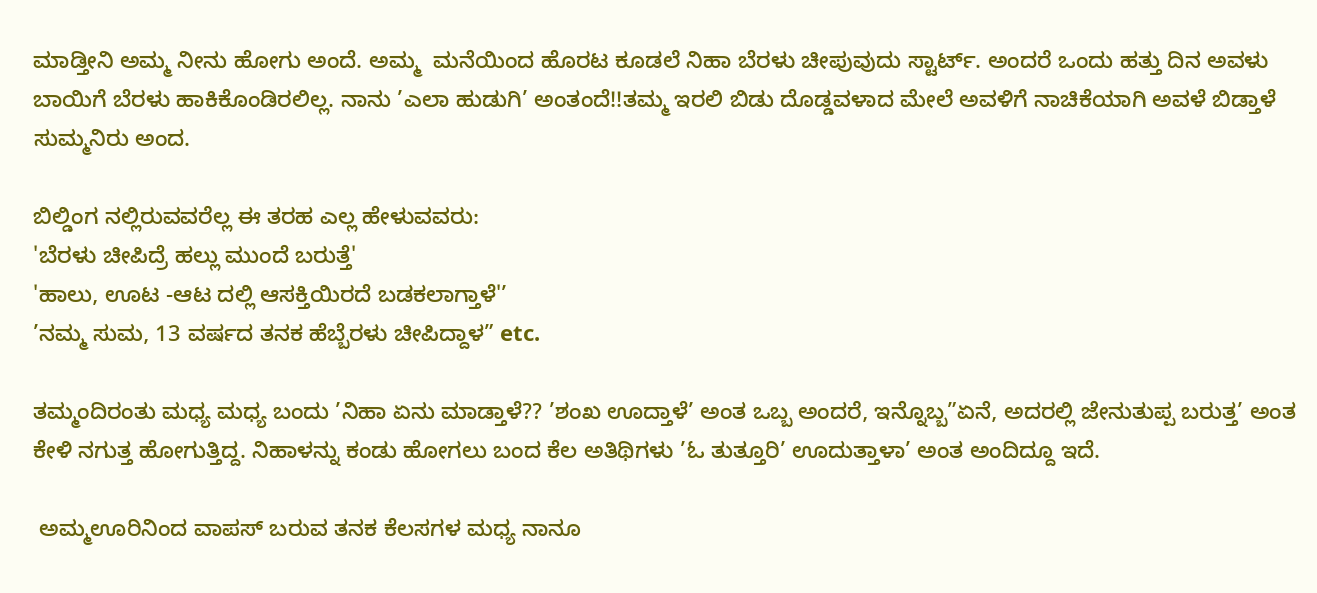ಮಾಡ್ತೀನಿ ಅಮ್ಮ ನೀನು ಹೋಗು ಅಂದೆ. ಅಮ್ಮ  ಮನೆಯಿಂದ ಹೊರಟ ಕೂಡಲೆ ನಿಹಾ ಬೆರಳು ಚೀಪುವುದು ಸ್ಟಾರ್ಟ್. ಅಂದರೆ ಒಂದು ಹತ್ತು ದಿನ ಅವಳು ಬಾಯಿಗೆ ಬೆರಳು ಹಾಕಿಕೊಂಡಿರಲಿಲ್ಲ. ನಾನು ’ಎಲಾ ಹುಡುಗಿ’ ಅಂತಂದೆ!!ತಮ್ಮ ಇರಲಿ ಬಿಡು ದೊಡ್ಡವಳಾದ ಮೇಲೆ ಅವಳಿಗೆ ನಾಚಿಕೆಯಾಗಿ ಅವಳೆ ಬಿಡ್ತಾಳೆ ಸುಮ್ಮನಿರು ಅಂದ.

ಬಿಲ್ಡಿಂಗ ನಲ್ಲಿರುವವರೆಲ್ಲ ಈ ತರಹ ಎಲ್ಲ ಹೇಳುವವರು:
'ಬೆರಳು ಚೀಪಿದ್ರೆ ಹಲ್ಲು ಮುಂದೆ ಬರುತ್ತೆ'
'ಹಾಲು, ಊಟ -ಆಟ ದಲ್ಲಿ ಆಸಕ್ತಿಯಿರದೆ ಬಡಕಲಾಗ್ತಾಳೆ'’
’ನಮ್ಮ ಸುಮ, 13 ವರ್ಷದ ತನಕ ಹೆಬ್ಬೆರಳು ಚೀಪಿದ್ದಾಳ” etc.

ತಮ್ಮಂದಿರಂತು ಮಧ್ಯ ಮಧ್ಯ ಬಂದು ’ನಿಹಾ ಏನು ಮಾಡ್ತಾಳೆ?? ’ಶಂಖ ಊದ್ತಾಳೆ’ ಅಂತ ಒಬ್ಬ ಅಂದರೆ, ಇನ್ನೊಬ್ಬ”ಏನೆ, ಅದರಲ್ಲಿ ಜೇನುತುಪ್ಪ ಬರುತ್ತ’ ಅಂತ ಕೇಳಿ ನಗುತ್ತ ಹೋಗುತ್ತಿದ್ದ. ನಿಹಾಳನ್ನು ಕಂಡು ಹೋಗಲು ಬಂದ ಕೆಲ ಅತಿಥಿಗಳು ’ಓ ತುತ್ತೂರಿ’ ಊದುತ್ತಾಳಾ’ ಅಂತ ಅಂದಿದ್ದೂ ಇದೆ.

 ಅಮ್ಮಊರಿನಿಂದ ವಾಪಸ್ ಬರುವ ತನಕ ಕೆಲಸಗಳ ಮಧ್ಯ ನಾನೂ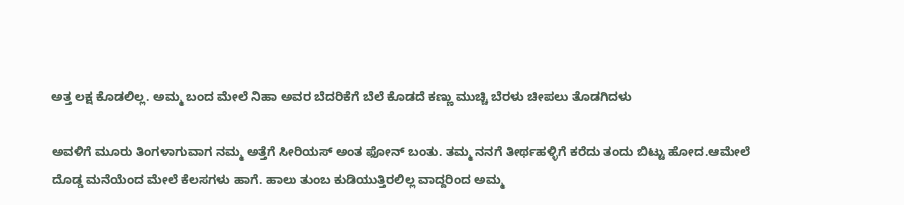ಅತ್ತ ಲಕ್ಷ ಕೊಡಲಿಲ್ಲ. ಅಮ್ಮ ಬಂದ ಮೇಲೆ ನಿಹಾ ಅವರ ಬೆದರಿಕೆಗೆ ಬೆಲೆ ಕೊಡದೆ ಕಣ್ಣು ಮುಚ್ಚಿ ಬೆರಳು ಚೀಪಲು ತೊಡಗಿದಳು

ಅವಳಿಗೆ ಮೂರು ತಿಂಗಳಾಗುವಾಗ ನಮ್ಮ ಅತ್ತೆಗೆ ಸೀರಿಯಸ್ ಅಂತ ಫೋನ್ ಬಂತು. ತಮ್ಮ ನನಗೆ ತೀರ್ಥಹಳ್ಳಿಗೆ ಕರೆದು ತಂದು ಬಿಟ್ಟು ಹೋದ.ಆಮೇಲೆ ದೊಡ್ಡ ಮನೆಯೆಂದ ಮೇಲೆ ಕೆಲಸಗಳು ಹಾಗೆ. ಹಾಲು ತುಂಬ ಕುಡಿಯುತ್ತಿರಲಿಲ್ಲ ವಾದ್ದರಿಂದ ಅಮ್ಮ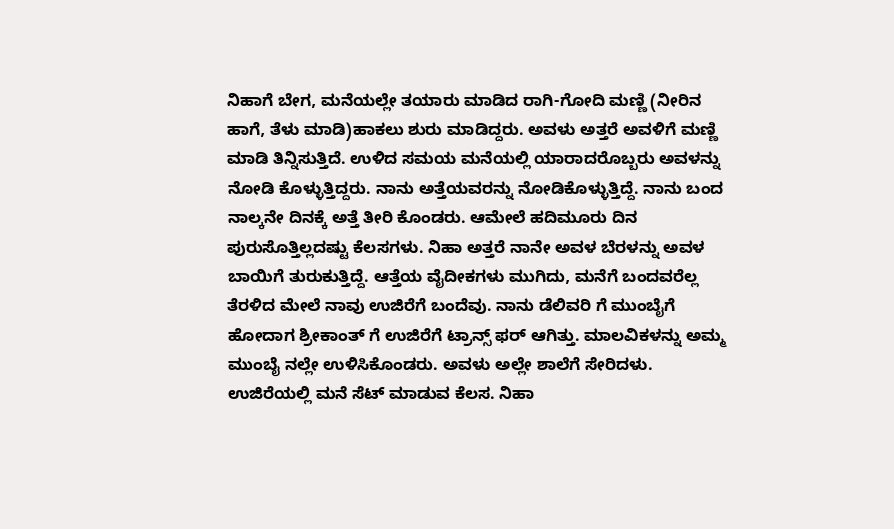ನಿಹಾಗೆ ಬೇಗ, ಮನೆಯಲ್ಲೇ ತಯಾರು ಮಾಡಿದ ರಾಗಿ-ಗೋದಿ ಮಣ್ಣಿ (ನೀರಿನ ಹಾಗೆ, ತೆಳು ಮಾಡಿ)ಹಾಕಲು ಶುರು ಮಾಡಿದ್ದರು. ಅವಳು ಅತ್ತರೆ ಅವಳಿಗೆ ಮಣ್ಣಿ ಮಾಡಿ ತಿನ್ನಿಸುತ್ತಿದೆ. ಉಳಿದ ಸಮಯ ಮನೆಯಲ್ಲಿ ಯಾರಾದರೊಬ್ಬರು ಅವಳನ್ನು ನೋಡಿ ಕೊಳ್ಳುತ್ತಿದ್ದರು. ನಾನು ಅತ್ತೆಯವರನ್ನು ನೋಡಿಕೊಳ್ಳುತ್ತಿದ್ದೆ. ನಾನು ಬಂದ ನಾಲ್ಕನೇ ದಿನಕ್ಕೆ ಅತ್ತೆ ತೀರಿ ಕೊಂಡರು. ಆಮೇಲೆ ಹದಿಮೂರು ದಿನ ಪುರುಸೊತ್ತಿಲ್ಲದಷ್ಟು ಕೆಲಸಗಳು. ನಿಹಾ ಅತ್ತರೆ ನಾನೇ ಅವಳ ಬೆರಳನ್ನು ಅವಳ ಬಾಯಿಗೆ ತುರುಕುತ್ತಿದ್ದೆ. ಆತ್ತೆಯ ವೈದೀಕಗಳು ಮುಗಿದು, ಮನೆಗೆ ಬಂದವರೆಲ್ಲ ತೆರಳಿದ ಮೇಲೆ ನಾವು ಉಜಿರೆಗೆ ಬಂದೆವು. ನಾನು ಡೆಲಿವರಿ ಗೆ ಮುಂಬೈಗೆ ಹೋದಾಗ ಶ್ರೀಕಾಂತ್ ಗೆ ಉಜಿರೆಗೆ ಟ್ರಾನ್ಸ್ ಫರ್ ಆಗಿತ್ತು. ಮಾಲವಿಕಳನ್ನು ಅಮ್ಮ ಮುಂಬೈ ನಲ್ಲೇ ಉಳಿಸಿಕೊಂಡರು. ಅವಳು ಅಲ್ಲೇ ಶಾಲೆಗೆ ಸೇರಿದಳು. ಉಜಿರೆಯಲ್ಲಿ ಮನೆ ಸೆಟ್ ಮಾಡುವ ಕೆಲಸ. ನಿಹಾ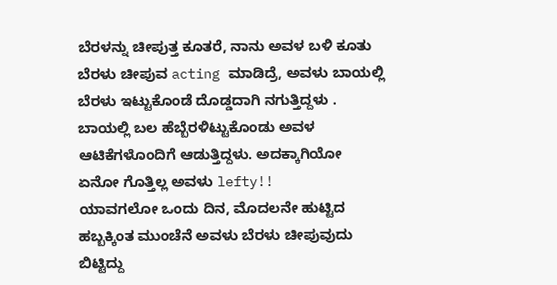ಬೆರಳನ್ನು ಚೀಪುತ್ತ ಕೂತರೆ, ನಾನು ಅವಳ ಬಳಿ ಕೂತು ಬೆರಳು ಚೀಪುವ acting ಮಾಡಿದ್ರೆ, ಅವಳು ಬಾಯಲ್ಲಿ ಬೆರಳು ಇಟ್ಟುಕೊಂಡೆ ದೊಡ್ಡದಾಗಿ ನಗುತ್ತಿದ್ದಳು . ಬಾಯಲ್ಲಿ ಬಲ ಹೆಬ್ಬೆರಳಿಟ್ಟುಕೊಂಡು ಅವಳ ಆಟಿಕೆಗಳೊಂದಿಗೆ ಆಡುತ್ತಿದ್ದಳು. ಅದಕ್ಕಾಗಿಯೋ ಏನೋ ಗೊತ್ತಿಲ್ಲ ಅವಳು lefty!!
ಯಾವಗಲೋ ಒಂದು ದಿನ, ಮೊದಲನೇ ಹುಟ್ಟಿದ ಹಬ್ಬಕ್ಕಿಂತ ಮುಂಚೆನೆ ಅವಳು ಬೆರಳು ಚೀಪುವುದು ಬಿಟ್ಟಿದ್ದು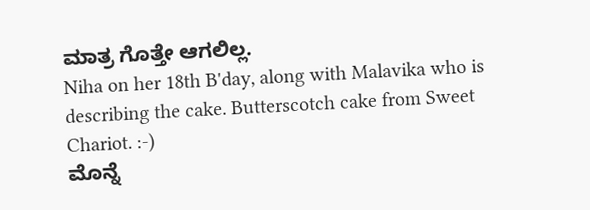ಮಾತ್ರ ಗೊತ್ತೇ ಆಗಲಿಲ್ಲ.
Niha on her 18th B'day, along with Malavika who is describing the cake. Butterscotch cake from Sweet Chariot. :-)
ಮೊನ್ನೆ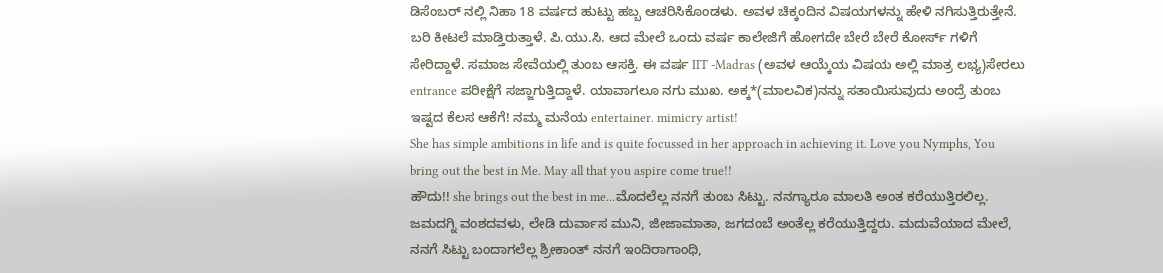ಡಿಸೆಂಬರ್ ನಲ್ಲಿ ನಿಹಾ 18 ವರ್ಷದ ಹುಟ್ಟು ಹಬ್ಬ ಆಚರಿಸಿಕೊಂಡಳು. ಅವಳ ಚಿಕ್ಕಂದಿನ ವಿಷಯಗಳನ್ನು ಹೇಳಿ ನಗಿಸುತ್ತಿರುತ್ತೇನೆ. ಬರಿ ಕೀಟಲೆ ಮಾಡ್ತಿರುತ್ತಾಳೆ. ಪಿ.ಯು.ಸಿ. ಆದ ಮೇಲೆ ಒಂದು ವರ್ಷ ಕಾಲೇಜಿಗೆ ಹೋಗದೇ ಬೇರೆ ಬೇರೆ ಕೋರ್ಸ್ ಗಳಿಗೆ ಸೇರಿದ್ದಾಳೆ. ಸಮಾಜ ಸೇವೆಯಲ್ಲಿ ತುಂಬ ಆಸಕ್ತಿ. ಈ ವರ್ಷ IIT -Madras (ಅವಳ ಆಯ್ಕೆಯ ವಿಷಯ ಅಲ್ಲಿ ಮಾತ್ರ ಲಭ್ಯ)ಸೇರಲು entrance ಪರೀಕ್ಷೆಗೆ ಸಜ್ಜಾಗುತ್ತಿದ್ದಾಳೆ. ಯಾವಾಗಲೂ ನಗು ಮುಖ. ಅಕ್ಕ*(ಮಾಲವಿಕ)ನನ್ನು ಸತಾಯಿಸುವುದು ಅಂದ್ರೆ ತುಂಬ ಇಷ್ಟದ ಕೆಲಸ ಆಕೆಗೆ! ನಮ್ಮ ಮನೆಯ entertainer. mimicry artist!
She has simple ambitions in life and is quite focussed in her approach in achieving it. Love you Nymphs, You bring out the best in Me. May all that you aspire come true!!
ಹೌದು!! she brings out the best in me...ಮೊದಲೆಲ್ಲ ನನಗೆ ತುಂಬ ಸಿಟ್ಟು. ನನಗ್ಯಾರೂ ಮಾಲತಿ ಅಂತ ಕರೆಯುತ್ತಿರಲಿಲ್ಲ. ಜಮದಗ್ನಿ ವಂಶದವಳು, ಲೇಡಿ ದುರ್ವಾಸ ಮುನಿ, ಜೀಜಾಮಾತಾ, ಜಗದಂಬೆ ಅಂತೆಲ್ಲ ಕರೆಯುತ್ತಿದ್ದರು. ಮದುವೆಯಾದ ಮೇಲೆ, ನನಗೆ ಸಿಟ್ಟು ಬಂದಾಗಲೆಲ್ಲ ಶ್ರೀಕಾಂತ್ ನನಗೆ ಇಂದಿರಾಗಾಂಧಿ,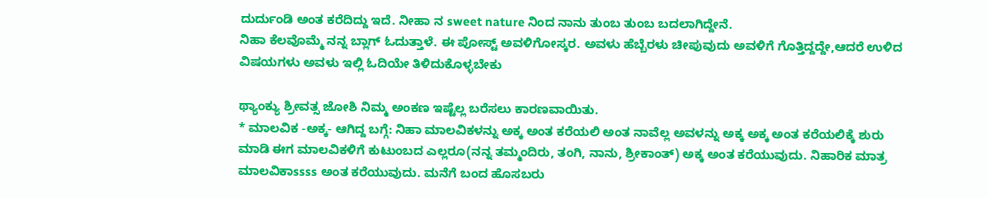ದುರ್ದುಂಡಿ ಅಂತ ಕರೆದಿದ್ದು ಇದೆ. ನೀಹಾ ನ sweet nature ನಿಂದ ನಾನು ತುಂಬ ತುಂಬ ಬದಲಾಗಿದ್ದೇನೆ.
ನಿಹಾ ಕೆಲವೊಮ್ಮೆ ನನ್ನ ಬ್ಲಾಗ್ ಓದುತ್ತಾಳೆ. ಈ ಪೋಸ್ಟ್ ಅವಳಿಗೋಸ್ಕರ. ಅವಳು ಹೆಬ್ಬೆರಳು ಚೀಪುವುದು ಅವಳಿಗೆ ಗೊತ್ತಿದ್ದದ್ದೇ,ಆದರೆ ಉಳಿದ ವಿಷಯಗಳು ಅವಳು ಇಲ್ಲಿ ಓದಿಯೇ ತಿಳಿದುಕೊಳ್ಳಬೇಕು

ಥ್ಯಾಂಕ್ಯು ಶ್ರೀವತ್ಸ ಜೋಶಿ ನಿಮ್ಮ ಅಂಕಣ ಇಷ್ಟೆಲ್ಲ ಬರೆಸಲು ಕಾರಣವಾಯಿತು.
* ಮಾಲವಿಕ -ಅಕ್ಕ- ಆಗಿದ್ದ ಬಗ್ಗೆ: ನಿಹಾ ಮಾಲವಿಕಳನ್ನು ಅಕ್ಕ ಅಂತ ಕರೆಯಲಿ ಅಂತ ನಾವೆಲ್ಲ ಅವಳನ್ನು ಅಕ್ಕ ಅಕ್ಕ ಅಂತ ಕರೆಯಲಿಕ್ಕೆ ಶುರು ಮಾಡಿ ಈಗ ಮಾಲವಿಕಳಿಗೆ ಕುಟುಂಬದ ಎಲ್ಲರೂ(ನನ್ನ ತಮ್ಮಂದಿರು, ತಂಗಿ, ನಾನು, ಶ್ರೀಕಾಂತ್) ಅಕ್ಕ ಅಂತ ಕರೆಯುವುದು. ನಿಹಾರಿಕ ಮಾತ್ರ ಮಾಲವಿಕಾssss ಅಂತ ಕರೆಯುವುದು. ಮನೆಗೆ ಬಂದ ಹೊಸಬರು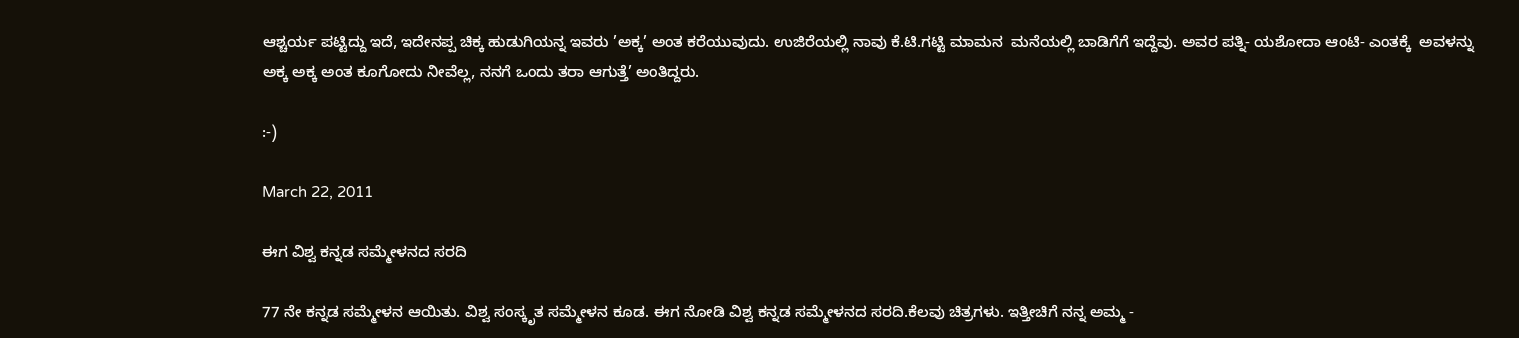ಆಶ್ಚರ್ಯ ಪಟ್ಟಿದ್ದು ಇದೆ, ಇದೇನಪ್ಪ ಚಿಕ್ಕ ಹುಡುಗಿಯನ್ನ ಇವರು ’ಅಕ್ಕ’ ಅಂತ ಕರೆಯುವುದು. ಉಜಿರೆಯಲ್ಲಿ ನಾವು ಕೆ.ಟಿ.ಗಟ್ಟಿ ಮಾಮನ  ಮನೆಯಲ್ಲಿ ಬಾಡಿಗೆಗೆ ಇದ್ದೆವು. ಅವರ ಪತ್ನಿ- ಯಶೋದಾ ಆಂಟಿ- ಎಂತಕ್ಕೆ  ಅವಳನ್ನು ಅಕ್ಕ ಅಕ್ಕ ಅಂತ ಕೂಗೋದು ನೀವೆಲ್ಲ, ನನಗೆ ಒಂದು ತರಾ ಆಗುತ್ತೆ’ ಅಂತಿದ್ದರು.

:-)

March 22, 2011

ಈಗ ವಿಶ್ವ ಕನ್ನಡ ಸಮ್ಮೇಳನದ ಸರದಿ

77 ನೇ ಕನ್ನಡ ಸಮ್ಮೇಳನ ಆಯಿತು. ವಿಶ್ವ ಸಂಸ್ಕೃತ ಸಮ್ಮೇಳನ ಕೂಡ. ಈಗ ನೋಡಿ ವಿಶ್ವ ಕನ್ನಡ ಸಮ್ಮೇಳನದ ಸರದಿ.ಕೆಲವು ಚಿತ್ರಗಳು. ಇತ್ತೀಚಿಗೆ ನನ್ನ ಅಮ್ಮ -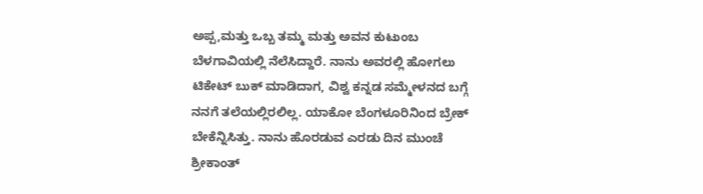ಅಪ್ಪ,ಮತ್ತು ಒಬ್ಬ ತಮ್ಮ ಮತ್ತು ಅವನ ಕುಟುಂಬ ಬೆಳಗಾವಿಯಲ್ಲಿ ನೆಲೆಸಿದ್ದಾರೆ. ನಾನು ಅವರಲ್ಲಿ ಹೋಗಲು ಟಿಕೇಟ್ ಬುಕ್ ಮಾಡಿದಾಗ, ವಿಶ್ವ ಕನ್ನಡ ಸಮ್ಮೇಳನದ ಬಗ್ಗೆ ನನಗೆ ತಲೆಯಲ್ಲಿರಲಿಲ್ಲ. ಯಾಕೋ ಬೆಂಗಳೂರಿನಿಂದ ಬ್ರೇಕ್ ಬೇಕೆನ್ನಿಸಿತ್ತು. ನಾನು ಹೊರಡುವ ಎರಡು ದಿನ ಮುಂಚೆ ಶ್ರೀಕಾಂತ್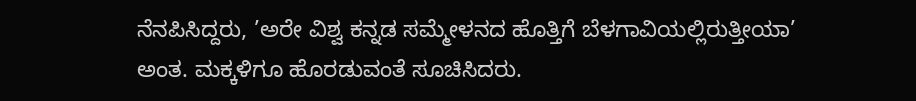ನೆನಪಿಸಿದ್ದರು, ’ಅರೇ ವಿಶ್ವ ಕನ್ನಡ ಸಮ್ಮೇಳನದ ಹೊತ್ತಿಗೆ ಬೆಳಗಾವಿಯಲ್ಲಿರುತ್ತೀಯಾ’ ಅಂತ. ಮಕ್ಕಳಿಗೂ ಹೊರಡುವಂತೆ ಸೂಚಿಸಿದರು.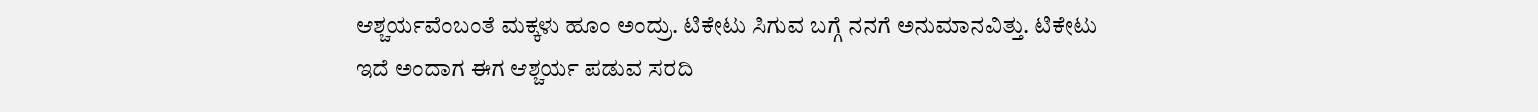ಆಶ್ಚರ್ಯವೆಂಬಂತೆ ಮಕ್ಕಳು ಹೂಂ ಅಂದ್ರು. ಟಿಕೇಟು ಸಿಗುವ ಬಗ್ಗೆ ನನಗೆ ಅನುಮಾನವಿತ್ತು. ಟಿಕೇಟು ಇದೆ ಅಂದಾಗ ಈಗ ಆಶ್ಚರ್ಯ ಪಡುವ ಸರದಿ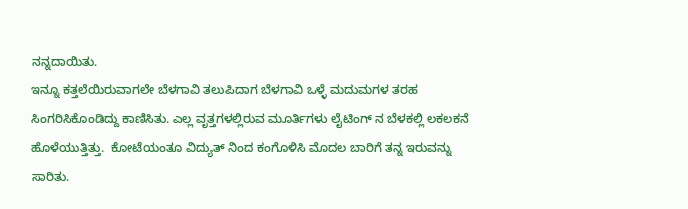ನನ್ನದಾಯಿತು.
ಇನ್ನೂ ಕತ್ತಲೆಯಿರುವಾಗಲೇ ಬೆಳಗಾವಿ ತಲುಪಿದಾಗ ಬೆಳಗಾವಿ ಒಳ್ಳೆ ಮದುಮಗಳ ತರಹ ಸಿಂಗರಿಸಿಕೊಂಡಿದ್ದು ಕಾಣಿಸಿತು. ಎಲ್ಲ ವೃತ್ತಗಳಲ್ಲಿರುವ ಮೂರ್ತಿಗಳು ಲೈಟಿಂಗ್ ನ ಬೆಳಕಲ್ಲಿ ಲಕಲಕನೆ ಹೊಳೆಯುತ್ತಿತ್ತು.  ಕೋಟೆಯಂತೂ ವಿದ್ಯುತ್ ನಿಂದ ಕಂಗೊಳಿಸಿ ಮೊದಲ ಬಾರಿಗೆ ತನ್ನ ಇರುವನ್ನು ಸಾರಿತು.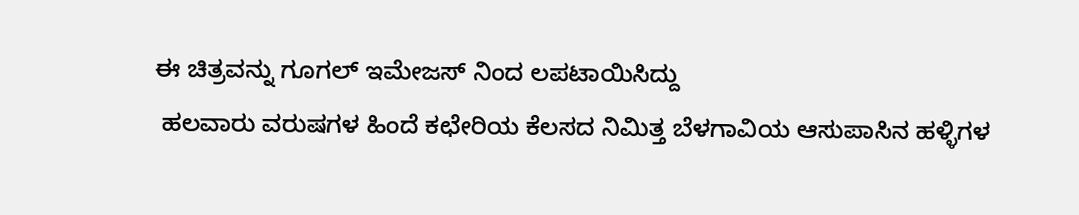ಈ ಚಿತ್ರವನ್ನು ಗೂಗಲ್ ಇಮೇಜಸ್ ನಿಂದ ಲಪಟಾಯಿಸಿದ್ದು
 ಹಲವಾರು ವರುಷಗಳ ಹಿಂದೆ ಕಛೇರಿಯ ಕೆಲಸದ ನಿಮಿತ್ತ ಬೆಳಗಾವಿಯ ಆಸುಪಾಸಿನ ಹಳ್ಳಿಗಳ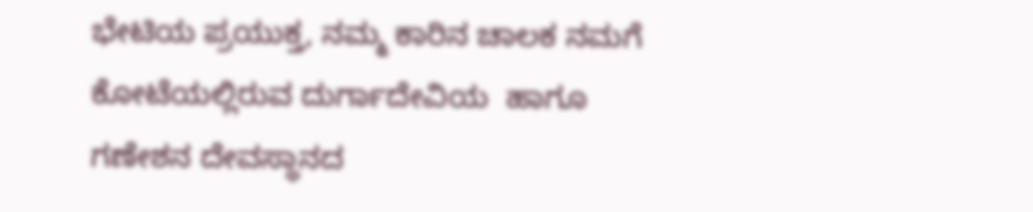ಭೇಟಿಯ ಪ್ರಯುಕ್ತ, ನಮ್ಮ ಕಾರಿನ ಚಾಲಕ ನಮಗೆ ಕೋಟೆಯಲ್ಲಿರುವ ದುರ್ಗಾದೇವಿಯ  ಹಾಗೂ ಗಣೇಶನ ದೇವಸ್ಥಾನದ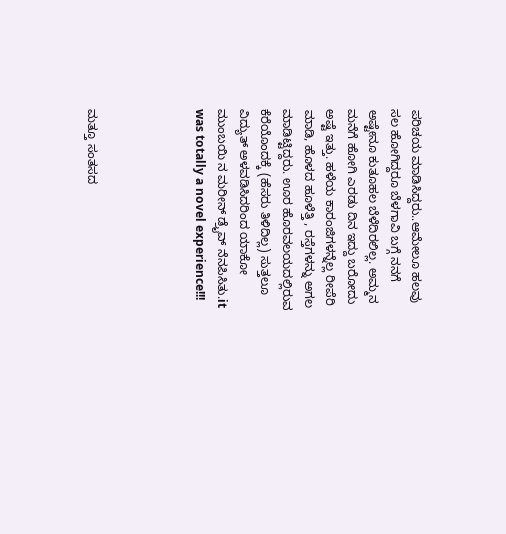ಪರಿಚಯ ಮಾಡಿಸಿದ್ದರು..ಆಮೇಲೂ ಹಲವು ಸಲ ಹೋಗಿದ್ದರೂ ಬೆಳಗಾವಿ ಬಗ್ಗೆ ನನಗೆ ಅಷ್ಟೇನೂ ಕುತೂಹಲ ಬೆಳೆದಿರಲಿಲ್ಲ. ಅಮ್ಮನ ಮನೆಗೆ ಹೋಗಿ ಎರಡು ದಿನ ಇದ್ದು ಬರೋದು ಅಷ್ಟೆ ಇತ್ತು. ಹಳೆಯ ಕಾರಂಜಿಗಳನ್ನೆಲ್ಲ ರೀಪೆರಿ ಮಾಡಿ, ಹೊಳದ ಹೂಳೆತ್ತಿ , ರಸ್ತೆಗಳನ್ನು ಅಗಲ ಮಾಡಿಟ್ಟಿದ್ದರು. ಊರ ಹೊರವಲಯದಲ್ಲಿರುವ ಕೆರೆಯೊಂದಕ್ಕೆ (ಹೆಸರು ತಿಳಿದಿಲ್ಲ) ಸುತ್ತಲೂ ವಿದ್ಯುತ್ ಅಳವಡಿಸಿದರಿಂದ ಯಾಕೋ ಮುಂಬಯಿ ನ ಮರೀನ್ ಡ್ರೈವ್ ನೆನಪಿಸಿತು.it was totally a novel experience!!!




ಮತ್ತೂ ಸಂತಸದ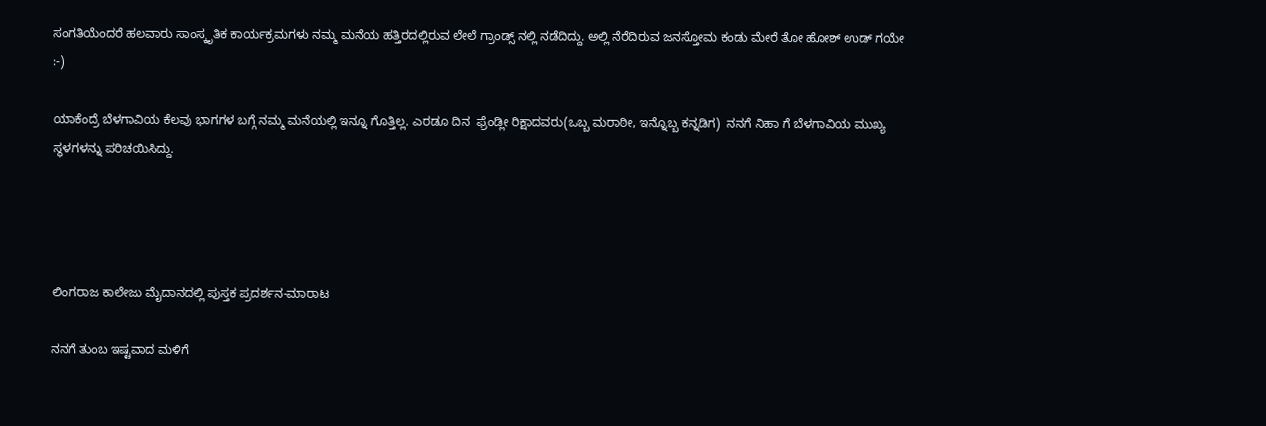ಸಂಗತಿಯೆಂದರೆ ಹಲವಾರು ಸಾಂಸ್ಕೃತಿಕ ಕಾರ್ಯಕ್ರಮಗಳು ನಮ್ಮ ಮನೆಯ ಹತ್ತಿರದಲ್ಲಿರುವ ಲೇಲೆ ಗ್ರಾಂಡ್ಸ್ ನಲ್ಲಿ ನಡೆದಿದ್ದು. ಅಲ್ಲಿ ನೆರೆದಿರುವ ಜನಸ್ತೋಮ ಕಂಡು ಮೇರೆ ತೋ ಹೋಶ್ ಉಡ್ ಗಯೇ :-)

ಯಾಕೆಂದ್ರೆ ಬೆಳಗಾವಿಯ ಕೆಲವು ಭಾಗಗಳ ಬಗ್ಗೆ ನಮ್ಮ ಮನೆಯಲ್ಲಿ ಇನ್ನೂ ಗೊತ್ತಿಲ್ಲ. ಎರಡೂ ದಿನ  ಫ್ರೆಂಡ್ಲೀ ರಿಕ್ಷಾದವರು(ಒಬ್ಬ ಮರಾಠೀ, ಇನ್ನೊಬ್ಬ ಕನ್ನಡಿಗ)  ನನಗೆ ನಿಹಾ ಗೆ ಬೆಳಗಾವಿಯ ಮುಖ್ಯ ಸ್ಥಳಗಳನ್ನು ಪರಿಚಯಿಸಿದ್ದು.




ಲಿಂಗರಾಜ ಕಾಲೇಜು ಮೈದಾನದಲ್ಲಿ ಪುಸ್ತಕ ಪ್ರದರ್ಶನ-ಮಾರಾಟ

ನನಗೆ ತುಂಬ ಇಷ್ಟವಾದ ಮಳಿಗೆ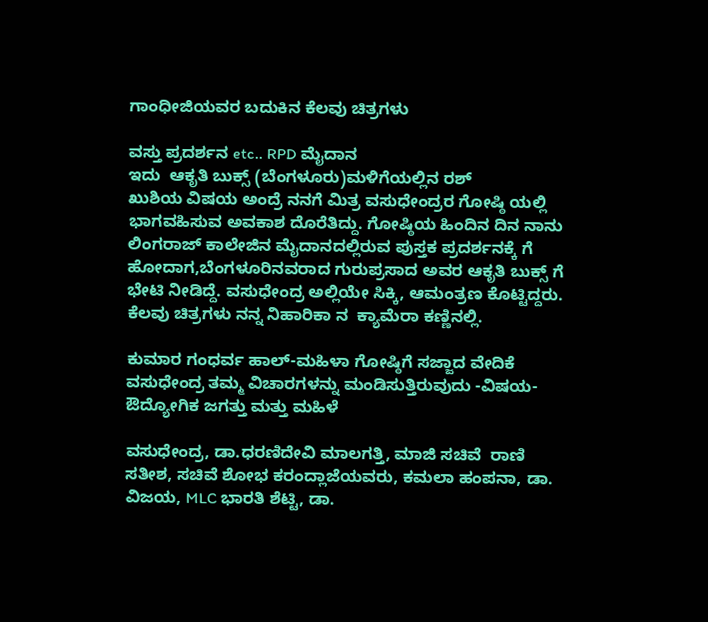ಗಾಂಧೀಜಿಯವರ ಬದುಕಿನ ಕೆಲವು ಚಿತ್ರಗಳು

ವಸ್ತು ಪ್ರದರ್ಶನ etc.. RPD ಮೈದಾನ
ಇದು  ಆಕೃತಿ ಬುಕ್ಸ್ (ಬೆಂಗಳೂರು)ಮಳಿಗೆಯಲ್ಲಿನ ರಶ್
ಖುಶಿಯ ವಿಷಯ ಅಂದ್ರೆ ನನಗೆ ಮಿತ್ರ ವಸುಧೇಂದ್ರರ ಗೋಷ್ಠಿ ಯಲ್ಲಿ ಭಾಗವಹಿಸುವ ಅವಕಾಶ ದೊರೆತಿದ್ದು. ಗೋಷ್ಠಿಯ ಹಿಂದಿನ ದಿನ ನಾನು ಲಿಂಗರಾಜ್ ಕಾಲೇಜಿನ ಮೈದಾನದಲ್ಲಿರುವ ಪುಸ್ತಕ ಪ್ರದರ್ಶನಕ್ಕೆ ಗೆ ಹೋದಾಗ,ಬೆಂಗಳೂರಿನವರಾದ ಗುರುಪ್ರಸಾದ ಅವರ ಆಕೃತಿ ಬುಕ್ಸ್ ಗೆ ಭೇಟಿ ನೀಡಿದ್ದೆ. ವಸುಧೇಂದ್ರ ಅಲ್ಲಿಯೇ ಸಿಕ್ಕಿ, ಆಮಂತ್ರಣ ಕೊಟ್ಟಿದ್ದರು.  ಕೆಲವು ಚಿತ್ರಗಳು ನನ್ನ ನಿಹಾರಿಕಾ ನ  ಕ್ಯಾಮೆರಾ ಕಣ್ಣಿನಲ್ಲಿ.

ಕುಮಾರ ಗಂಧರ್ವ ಹಾಲ್-ಮಹಿಳಾ ಗೋಷ್ಠಿಗೆ ಸಜ್ಜಾದ ವೇದಿಕೆ
ವಸುಧೇಂದ್ರ ತಮ್ಮ ವಿಚಾರಗಳನ್ನು ಮಂಡಿಸುತ್ತಿರುವುದು -ವಿಷಯ- ಔದ್ಯೋಗಿಕ ಜಗತ್ತು ಮತ್ತು ಮಹಿಳೆ

ವಸುಧೇಂದ್ರ, ಡಾ.ಧರಣಿದೇವಿ ಮಾಲಗತ್ತಿ, ಮಾಜಿ ಸಚಿವೆ  ರಾಣಿ ಸತೀಶ, ಸಚಿವೆ ಶೋಭ ಕರಂದ್ಲಾಜೆಯವರು, ಕಮಲಾ ಹಂಪನಾ, ಡಾ. ವಿಜಯ, MLC ಭಾರತಿ ಶೆಟ್ಟಿ, ಡಾ.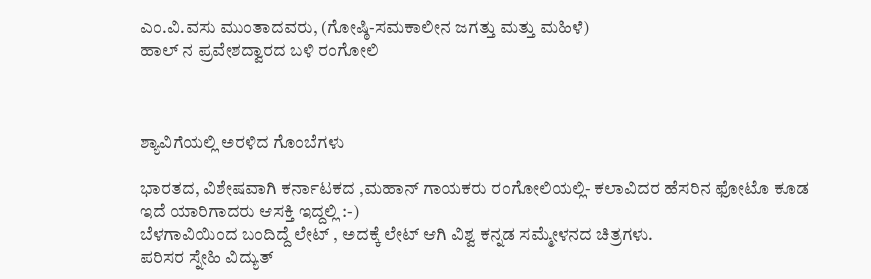ಎಂ.ವಿ.ವಸು ಮುಂತಾದವರು, (ಗೋಷ್ಠಿ-ಸಮಕಾಲೀನ ಜಗತ್ತು ಮತ್ತು ಮಹಿಳೆ)
ಹಾಲ್ ನ ಪ್ರವೇಶದ್ವಾರದ ಬಳಿ ರಂಗೋಲಿ



ಶ್ಯಾವಿಗೆಯಲ್ಲಿ ಅರಳಿದ ಗೊಂಬೆಗಳು

ಭಾರತದ, ವಿಶೇಷವಾಗಿ ಕರ್ನಾಟಕದ ,ಮಹಾನ್ ಗಾಯಕರು ರಂಗೋಲಿಯಲ್ಲಿ- ಕಲಾವಿದರ ಹೆಸರಿನ ಫೋಟೊ ಕೂಡ ಇದೆ ಯಾರಿಗಾದರು ಆಸಕ್ತಿ ಇದ್ದಲ್ಲಿ :-)
ಬೆಳಗಾವಿಯಿಂದ ಬಂದಿದ್ದೆ ಲೇಟ್ , ಅದಕ್ಕೆ ಲೇಟ್ ಆಗಿ ವಿಶ್ವ ಕನ್ನಡ ಸಮ್ಮೇಳನದ ಚಿತ್ರಗಳು.
ಪರಿಸರ ಸ್ನೇಹಿ ವಿದ್ಯುತ್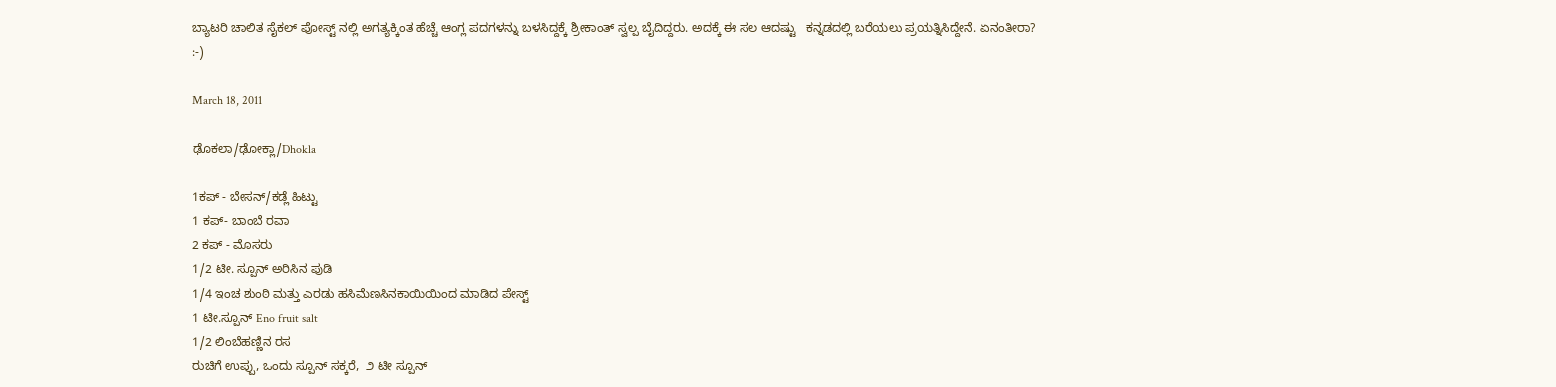ಬ್ಯಾಟರಿ ಚಾಲಿತ ಸೈಕಲ್ ಪೋಸ್ಟ್ ನಲ್ಲಿ ಅಗತ್ಯಕ್ಕಿಂತ ಹೆಚ್ಚೆ ಆಂಗ್ಲ ಪದಗಳನ್ನು ಬಳಸಿದ್ದಕ್ಕೆ ಶ್ರೀಕಾಂತ್ ಸ್ವಲ್ಪ ಬೈದಿದ್ದರು. ಅದಕ್ಕೆ ಈ ಸಲ ಆದಷ್ಟು   ಕನ್ನಡದಲ್ಲಿ ಬರೆಯಲು ಪ್ರಯತ್ನಿಸಿದ್ದೇನೆ. ಏನಂತೀರಾ?
:-)

March 18, 2011

ಢೊಕಲಾ/ಢೋಕ್ಲಾ/Dhokla

1ಕಪ್ - ಬೇಸನ್/ಕಡ್ಲೆ ಹಿಟ್ಟು
1 ಕಪ್- ಬಾಂಬೆ ರವಾ
2 ಕಪ್ - ಮೊಸರು
1/2 ಟೀ. ಸ್ಪೂನ್ ಅರಿಸಿನ ಪುಡಿ
1/4 ಇಂಚ ಶುಂಠಿ ಮತ್ತು ಎರಡು ಹಸಿಮೆಣಸಿನಕಾಯಿಯಿಂದ ಮಾಡಿದ ಪೇಸ್ಟ್
1 ಟೀ.ಸ್ಪೂನ್ Eno fruit salt
1/2 ಲಿಂಬೆಹಣ್ಣಿನ ರಸ
ರುಚಿಗೆ ಉಪ್ಪು, ಒಂದು ಸ್ಪೂನ್ ಸಕ್ಕರೆ,  ೨ ಟೀ ಸ್ಪೂನ್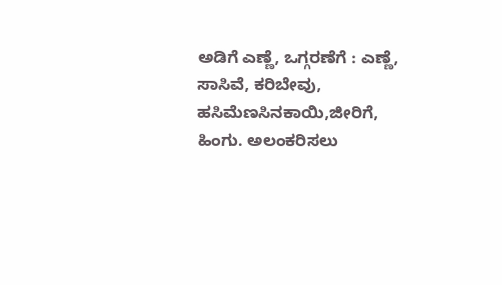ಅಡಿಗೆ ಎಣ್ಣೆ, ಒಗ್ಗರಣೆಗೆ : ಎಣ್ಣೆ, ಸಾಸಿವೆ, ಕರಿಬೇವು, ಹಸಿಮೆಣಸಿನಕಾಯಿ,ಜೀರಿಗೆ, ಹಿಂಗು. ಅಲಂಕರಿಸಲು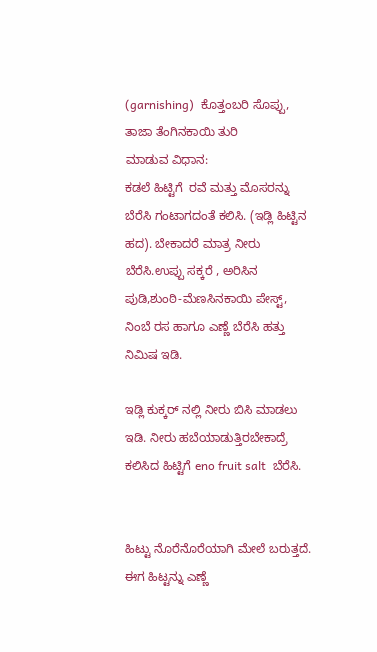(garnishing)  ಕೊತ್ತಂಬರಿ ಸೊಪ್ಪು, ತಾಜಾ ತೆಂಗಿನಕಾಯಿ ತುರಿ
ಮಾಡುವ ವಿಧಾನ:
ಕಡಲೆ ಹಿಟ್ಟಿಗೆ  ರವೆ ಮತ್ತು ಮೊಸರನ್ನು ಬೆರೆಸಿ ಗಂಟಾಗದಂತೆ ಕಲಿಸಿ. (ಇಡ್ಲಿ ಹಿಟ್ಟಿನ ಹದ). ಬೇಕಾದರೆ ಮಾತ್ರ ನೀರು ಬೆರೆಸಿ.ಉಪ್ಪು ಸಕ್ಕರೆ , ಅರಿಸಿನ ಪುಡಿ,ಶುಂಠಿ-ಮೆಣಸಿನಕಾಯಿ ಪೇಸ್ಟ್, ನಿಂಬೆ ರಸ ಹಾಗೂ ಎಣ್ಣೆ ಬೆರೆಸಿ ಹತ್ತು ನಿಮಿಷ ಇಡಿ.

ಇಡ್ಲಿ ಕುಕ್ಕರ್ ನಲ್ಲಿ ನೀರು ಬಿಸಿ ಮಾಡಲು ಇಡಿ. ನೀರು ಹಬೆಯಾಡುತ್ತಿರಬೇಕಾದ್ರೆ ಕಲಿಸಿದ ಹಿಟ್ಟಿಗೆ eno fruit salt  ಬೆರೆಸಿ.


ಹಿಟ್ಟು ನೊರೆನೊರೆಯಾಗಿ ಮೇಲೆ ಬರುತ್ತದೆ. ಈಗ ಹಿಟ್ಟನ್ನು ಎಣ್ಣೆ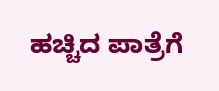ಹಚ್ಚಿದ ಪಾತ್ರೆಗೆ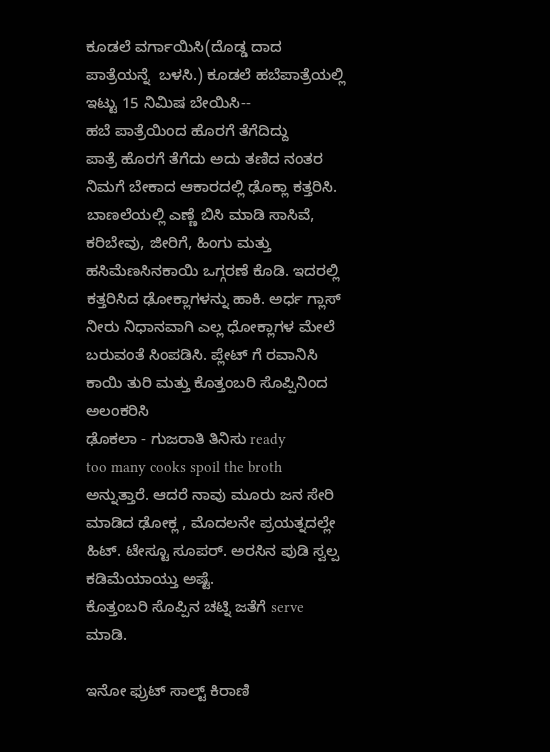ಕೂಡಲೆ ವರ್ಗಾಯಿಸಿ(ದೊಡ್ಡ ದಾದ ಪಾತ್ರೆಯನ್ನೆ  ಬಳಸಿ.) ಕೂಡಲೆ ಹಬೆಪಾತ್ರೆಯಲ್ಲಿ ಇಟ್ಟು 15 ನಿಮಿಷ ಬೇಯಿಸಿ--
ಹಬೆ ಪಾತ್ರೆಯಿಂದ ಹೊರಗೆ ತೆಗೆದಿದ್ದು
ಪಾತ್ರೆ ಹೊರಗೆ ತೆಗೆದು ಅದು ತಣಿದ ನಂತರ ನಿಮಗೆ ಬೇಕಾದ ಆಕಾರದಲ್ಲಿ ಢೊಕ್ಲಾ ಕತ್ತರಿಸಿ.
ಬಾಣಲೆಯಲ್ಲಿ ಎಣ್ಣೆ ಬಿಸಿ ಮಾಡಿ ಸಾಸಿವೆ, ಕರಿಬೇವು, ಜೀರಿಗೆ, ಹಿಂಗು ಮತ್ತು ಹಸಿಮೆಣಸಿನಕಾಯಿ ಒಗ್ಗರಣೆ ಕೊಡಿ. ಇದರಲ್ಲಿ ಕತ್ತರಿಸಿದ ಢೋಕ್ಲಾಗಳನ್ನು ಹಾಕಿ. ಅರ್ಧ ಗ್ಲಾಸ್ ನೀರು ನಿಧಾನವಾಗಿ ಎಲ್ಲ ಧೋಕ್ಲಾಗಳ ಮೇಲೆ ಬರುವಂತೆ ಸಿಂಪಡಿಸಿ. ಪ್ಲೇಟ್ ಗೆ ರವಾನಿಸಿ ಕಾಯಿ ತುರಿ ಮತ್ತು ಕೊತ್ತಂಬರಿ ಸೊಪ್ಪಿನಿಂದ ಅಲಂಕರಿಸಿ
ಢೊಕಲಾ - ಗುಜರಾತಿ ತಿನಿಸು ready
too many cooks spoil the broth ಅನ್ನುತ್ತಾರೆ. ಆದರೆ ನಾವು ಮೂರು ಜನ ಸೇರಿ ಮಾಡಿದ ಢೋಕ್ಲ , ಮೊದಲನೇ ಪ್ರಯತ್ನದಲ್ಲೇ ಹಿಟ್. ಟೇಸ್ಟೂ ಸೂಪರ್. ಅರಸಿನ ಪುಡಿ ಸ್ವಲ್ಪ ಕಡಿಮೆಯಾಯ್ತು ಅಷ್ಟೆ.
ಕೊತ್ತಂಬರಿ ಸೊಪ್ಪಿನ ಚಟ್ನಿ ಜತೆಗೆ serve ಮಾಡಿ.

ಇನೋ ಫ್ರುಟ್ ಸಾಲ್ಟ್ ಕಿರಾಣಿ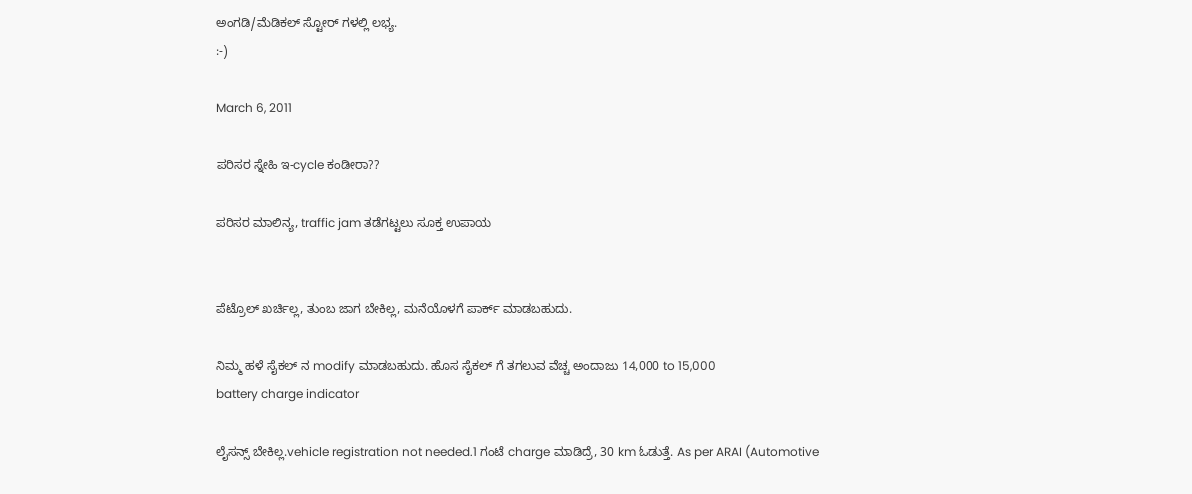ಅಂಗಡಿ/ಮೆಡಿಕಲ್ ಸ್ಟೋರ್ ಗಳಲ್ಲಿ ಲಭ್ಯ.
:-)

March 6, 2011

ಪರಿಸರ ಸ್ನೇಹಿ ಇ-cycle ಕಂಡೀರಾ??

ಪರಿಸರ ಮಾಲಿನ್ಯ, traffic jam ತಡೆಗಟ್ಟಲು ಸೂಕ್ತ ಉಪಾಯ


ಪೆಟ್ರೊಲ್ ಖರ್ಚಿಲ್ಲ, ತುಂಬ ಜಾಗ ಬೇಕಿಲ್ಲ, ಮನೆಯೊಳಗೆ ಪಾರ್ಕ್ ಮಾಡಬಹುದು.

ನಿಮ್ಮ ಹಳೆ ಸೈಕಲ್ ನ modify ಮಾಡಬಹುದು. ಹೊಸ ಸೈಕಲ್ ಗೆ ತಗಲುವ ವೆಚ್ಚ ಅಂದಾಜು 14,000 to 15,000
battery charge indicator

ಲೈಸನ್ಸ್ ಬೇಕಿಲ್ಲ.vehicle registration not needed.1 ಗಂಟೆ charge ಮಾಡಿದ್ರೆ, 30 km ಓಡುತ್ತೆ. As per ARAI (Automotive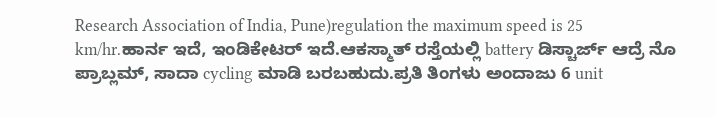Research Association of India, Pune)regulation the maximum speed is 25 km/hr.ಹಾರ್ನ ಇದೆ, ಇಂಡಿಕೇಟರ್ ಇದೆ.ಆಕಸ್ಮಾತ್ ರಸ್ತೆಯಲ್ಲಿ battery ಡಿಸ್ಚಾರ್ಜ್ ಆದ್ರೆ ನೊ ಪ್ರಾಬ್ಲಮ್, ಸಾದಾ cycling ಮಾಡಿ ಬರಬಹುದು.ಪ್ರತಿ ತಿಂಗಳು ಅಂದಾಜು 6 unit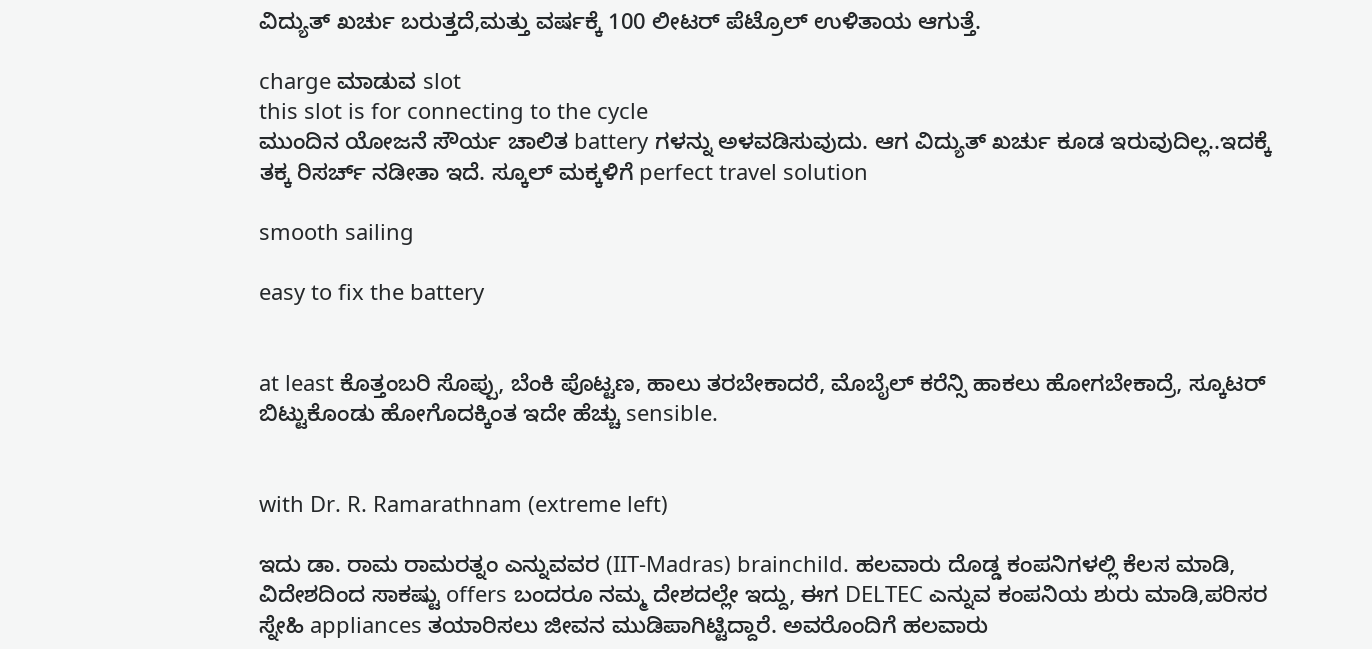ವಿದ್ಯುತ್ ಖರ್ಚು ಬರುತ್ತದೆ,ಮತ್ತು ವರ್ಷಕ್ಕೆ 100 ಲೀಟರ್ ಪೆಟ್ರೊಲ್ ಉಳಿತಾಯ ಆಗುತ್ತೆ.

charge ಮಾಡುವ slot
this slot is for connecting to the cycle
ಮುಂದಿನ ಯೋಜನೆ ಸೌರ್ಯ ಚಾಲಿತ battery ಗಳನ್ನು ಅಳವಡಿಸುವುದು. ಆಗ ವಿದ್ಯುತ್ ಖರ್ಚು ಕೂಡ ಇರುವುದಿಲ್ಲ..ಇದಕ್ಕೆ ತಕ್ಕ ರಿಸರ್ಚ್ ನಡೀತಾ ಇದೆ. ಸ್ಕೂಲ್ ಮಕ್ಕಳಿಗೆ perfect travel solution

smooth sailing

easy to fix the battery


at least ಕೊತ್ತಂಬರಿ ಸೊಪ್ಪು, ಬೆಂಕಿ ಪೊಟ್ಟಣ, ಹಾಲು ತರಬೇಕಾದರೆ, ಮೊಬೈಲ್ ಕರೆನ್ಸಿ ಹಾಕಲು ಹೋಗಬೇಕಾದ್ರೆ, ಸ್ಕೂಟರ್ ಬಿಟ್ಟುಕೊಂಡು ಹೋಗೊದಕ್ಕಿಂತ ಇದೇ ಹೆಚ್ಚು sensible.


with Dr. R. Ramarathnam (extreme left)

ಇದು ಡಾ. ರಾಮ ರಾಮರತ್ನಂ ಎನ್ನುವವರ (IIT-Madras) brainchild. ಹಲವಾರು ದೊಡ್ಡ ಕಂಪನಿಗಳಲ್ಲಿ ಕೆಲಸ ಮಾಡಿ, ವಿದೇಶದಿಂದ ಸಾಕಷ್ಟು offers ಬಂದರೂ ನಮ್ಮ ದೇಶದಲ್ಲೇ ಇದ್ದು, ಈಗ DELTEC ಎನ್ನುವ ಕಂಪನಿಯ ಶುರು ಮಾಡಿ,ಪರಿಸರ ಸ್ನೇಹಿ appliances ತಯಾರಿಸಲು ಜೀವನ ಮುಡಿಪಾಗಿಟ್ಟಿದ್ದಾರೆ. ಅವರೊಂದಿಗೆ ಹಲವಾರು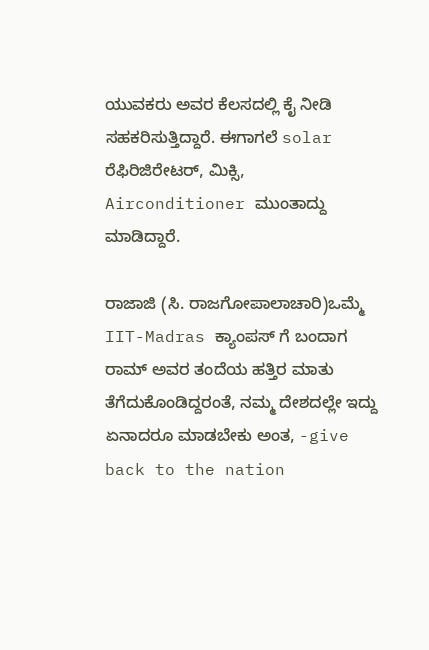ಯುವಕರು ಅವರ ಕೆಲಸದಲ್ಲಿ ಕೈ ನೀಡಿ ಸಹಕರಿಸುತ್ತಿದ್ದಾರೆ. ಈಗಾಗಲೆ solar ರೆಫಿರಿಜಿರೇಟರ್, ಮಿಕ್ಸಿ, Airconditioner ಮುಂತಾದ್ದು ಮಾಡಿದ್ದಾರೆ.

ರಾಜಾಜಿ (ಸಿ. ರಾಜಗೋಪಾಲಾಚಾರಿ)ಒಮ್ಮೆ IIT-Madras ಕ್ಯಾಂಪಸ್ ಗೆ ಬಂದಾಗ ರಾಮ್ ಅವರ ತಂದೆಯ ಹತ್ತಿರ ಮಾತು ತೆಗೆದುಕೊಂಡಿದ್ದರಂತೆ, ನಮ್ಮ ದೇಶದಲ್ಲೇ ಇದ್ದು ಏನಾದರೂ ಮಾಡಬೇಕು ಅಂತ, -give back to the nation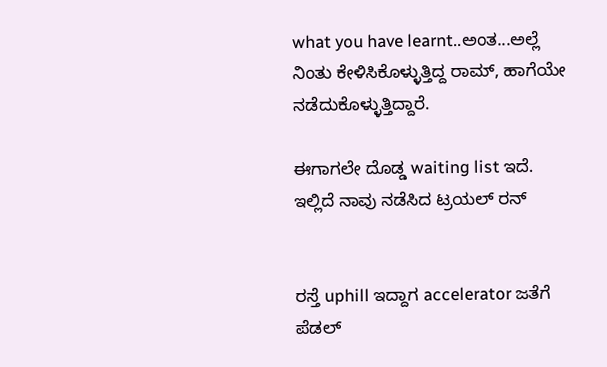what you have learnt..ಅಂತ...ಅಲ್ಲೆ ನಿಂತು ಕೇಳಿಸಿಕೊಳ್ಳುತ್ತಿದ್ದ ರಾಮ್, ಹಾಗೆಯೇ ನಡೆದುಕೊಳ್ಳುತ್ತಿದ್ದಾರೆ.

ಈಗಾಗಲೇ ದೊಡ್ಡ waiting list ಇದೆ.  ಇಲ್ಲಿದೆ ನಾವು ನಡೆಸಿದ ಟ್ರಯಲ್ ರನ್


ರಸ್ತೆ uphill ಇದ್ದಾಗ accelerator ಜತೆಗೆ ಪೆಡಲ್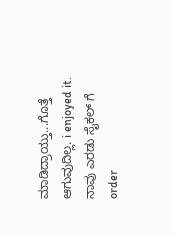ಮಾಡಿದ್ರಾಯ್ತು...ಗೊತ್ತೆ ಆಗುವುದಿಲ್ಲ. i enjoyed it. ನಾವು ಎರಡು ಸೈಕಲ್ ಗೆ order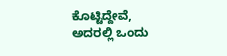ಕೊಟ್ಟಿದ್ದೇವೆ, ಅದರಲ್ಲಿ ಒಂದು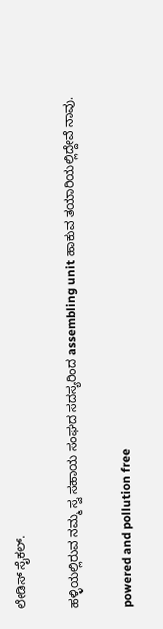ಲೇಡಿಸ್ ಸೈಕಲ್.

ಹಳ್ಳಿಯಲ್ಲಿರುವ ನಮ್ಮ ಸ್ವ ಸಹಾಯ ಸಂಘದ ಸದಸ್ಯರಿಂದ assembling unit ಹಾಕುವ ತಯಾರಿಯಲ್ಲಿದ್ದೇವೆ ನಾವು.

powered and pollution free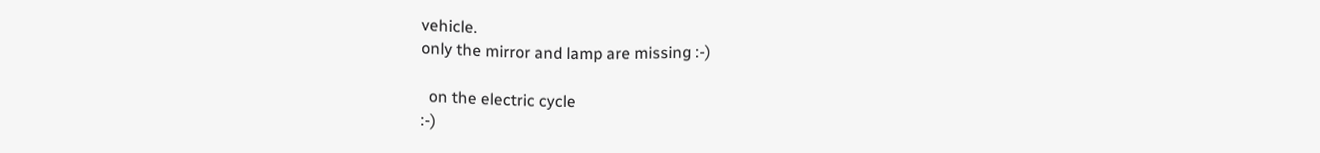vehicle.
only the mirror and lamp are missing :-)

  on the electric cycle
:-)